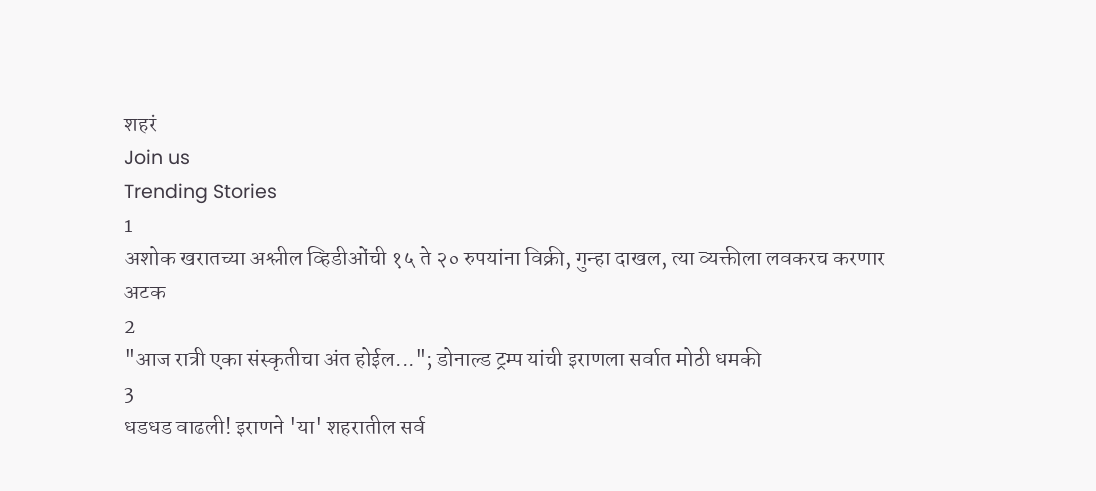शहरं
Join us
Trending Stories
1
अशोक खरातच्या अश्लील व्हिडीओंची १५ ते २० रुपयांना विक्री, गुन्हा दाखल, त्या व्यक्तीला लवकरच करणार अटक
2
"आज रात्री एका संस्कृतीचा अंत होईल..."; डोनाल्ड ट्रम्प यांची इराणला सर्वात मोठी धमकी
3
धडधड वाढली! इराणने 'या' शहरातील सर्व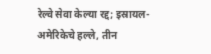रेल्वे सेवा केल्या रद्द; इस्रायल-अमेरिकेचे हल्ले, तीन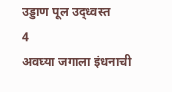उड्डाण पूल उद्ध्वस्त
4
अवघ्या जगाला इंधनाची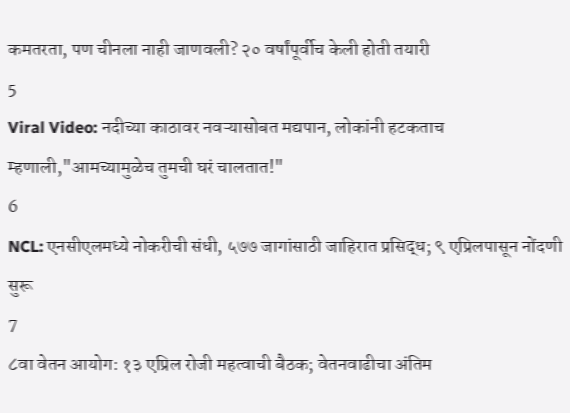कमतरता, पण चीनला नाही जाणवली? २० वर्षांपूर्वीच केली होती तयारी
5
Viral Video: नदीच्या काठावर नवऱ्यासोबत मद्यपान, लोकांनी हटकताच म्हणाली,"आमच्यामुळेच तुमची घरं चालतात!"
6
NCL: एनसीएलमध्ये नोकरीची संधी, ५७७ जागांसाठी जाहिरात प्रसिद्ध; ९ एप्रिलपासून नोंदणी सुरू
7
८वा वेतन आयोग: १३ एप्रिल रोजी महत्वाची बैठक; वेतनवाढीचा अंतिम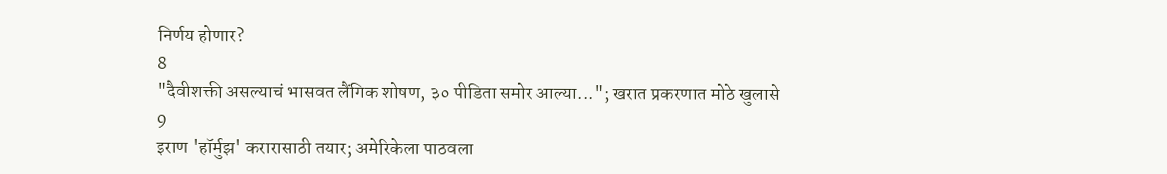निर्णय होणार?
8
"दैवीशक्ती असल्याचं भासवत लैंगिक शोषण, ३० पीडिता समोर आल्या..."; खरात प्रकरणात मोठे खुलासे
9
इराण 'हॉर्मुझ' करारासाठी तयार; अमेरिकेला पाठवला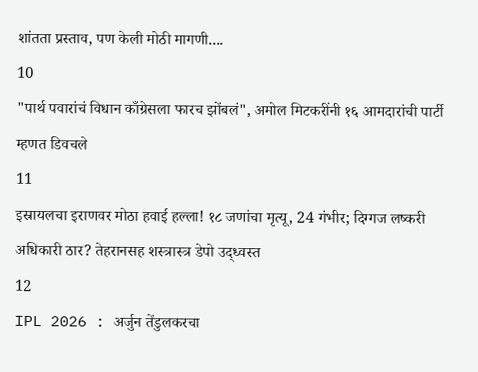शांतता प्रस्ताव, पण केली मोठी मागणी....
10
"पार्थ पवारांचं विधान काँग्रेसला फारच झोंबलं", अमोल मिटकरींनी १६ आमदारांची पार्टी म्हणत डिवचले
11
इस्रायलचा इराणवर मोठा हवाई हल्ला! १८ जणांचा मृत्यू, 24 गंभीर; दिग्गज लष्करी अधिकारी ठार? तेहरानसह शस्त्रास्त्र डेपो उद्ध्वस्त
12
IPL 2026 : अर्जुन तेंडुलकरचा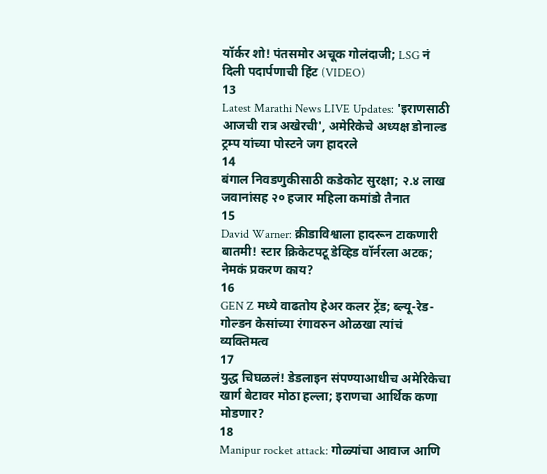यॉर्कर शो! पंतसमोर अचूक गोलंदाजी; LSG नं दिली पदार्पणाची हिंट (VIDEO)
13
Latest Marathi News LIVE Updates: 'इराणसाठी आजची रात्र अखेरची', अमेरिकेचे अध्यक्ष डोनाल्ड ट्रम्प यांच्या पोस्टने जग हादरले
14
बंगाल निवडणुकीसाठी कडेकोट सुरक्षा; २.४ लाख जवानांसह २० हजार महिला कमांडो तैनात
15
David Warner: क्रीडाविश्वाला हादरून टाकणारी बातमी! स्टार क्रिकेटपटू डेव्हिड वॉर्नरला अटक; नेमकं प्रकरण काय?
16
GEN Z मध्ये वाढतोय हेअर कलर ट्रेंड; ब्ल्यू-रेड-गोल्डन केसांच्या रंगावरुन ओळखा त्यांचं व्यक्तिमत्व
17
युद्ध चिघळलं! डेडलाइन संपण्याआधीच अमेरिकेचा खार्ग बेटावर मोठा हल्ला; इराणचा आर्थिक कणा मोडणार?
18
Manipur rocket attack: गोळ्यांचा आवाज आणि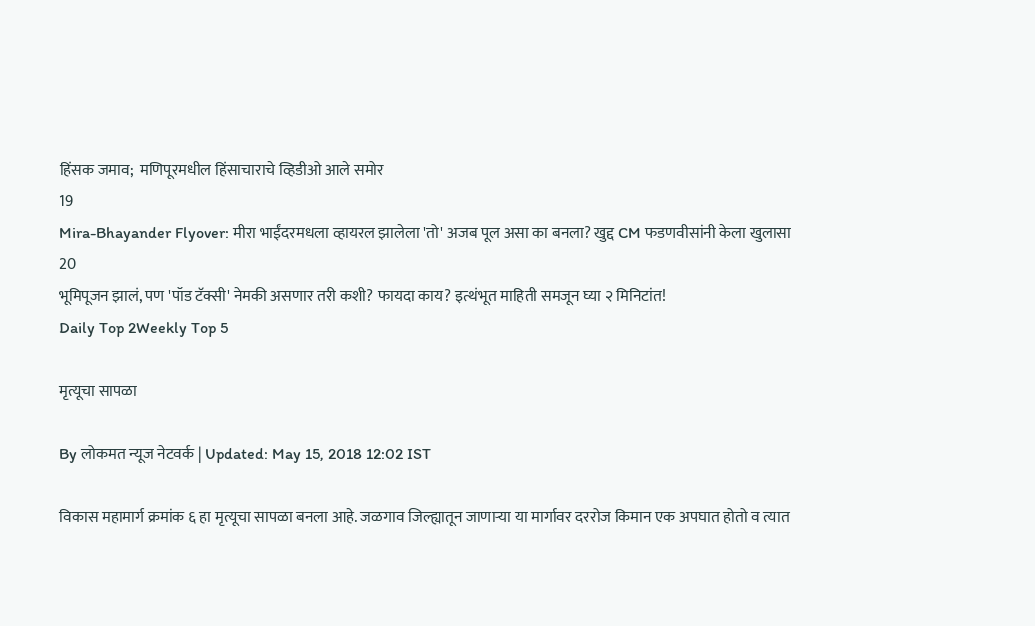हिंसक जमाव;  मणिपूरमधील हिंसाचाराचे व्हिडीओ आले समोर
19
Mira-Bhayander Flyover: मीरा भाईंदरमधला व्हायरल झालेला 'तो' अजब पूल असा का बनला? खुद्द CM फडणवीसांनी केला खुलासा
20
भूमिपूजन झालं, पण 'पॉड टॅक्सी' नेमकी असणार तरी कशी? फायदा काय? इत्थंभूत माहिती समजून घ्या २ मिनिटांत!
Daily Top 2Weekly Top 5

मृत्यूचा सापळा

By लोकमत न्यूज नेटवर्क | Updated: May 15, 2018 12:02 IST

विकास महामार्ग क्रमांक ६ हा मृत्यूचा सापळा बनला आहे. जळगाव जिल्ह्यातून जाणाऱ्या या मार्गावर दररोज किमान एक अपघात होतो व त्यात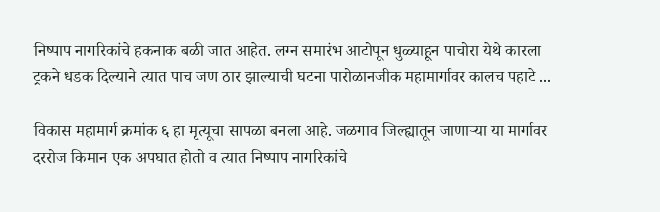निष्पाप नागरिकांचे हकनाक बळी जात आहेत. लग्न समारंभ आटोपून धुळ्याहून पाचोरा येथे कारला ट्रकने धडक दिल्याने त्यात पाच जण ठार झाल्याची घटना पारोळानजीक महामार्गावर कालच पहाटे ...

विकास महामार्ग क्रमांक ६ हा मृत्यूचा सापळा बनला आहे. जळगाव जिल्ह्यातून जाणाऱ्या या मार्गावर दररोज किमान एक अपघात होतो व त्यात निष्पाप नागरिकांचे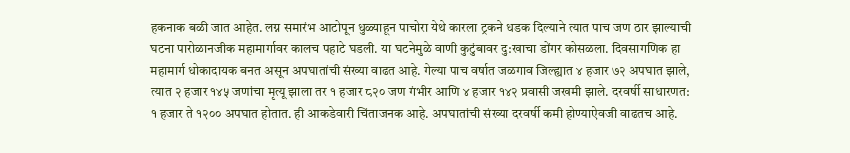हकनाक बळी जात आहेत. लग्न समारंभ आटोपून धुळ्याहून पाचोरा येथे कारला ट्रकने धडक दिल्याने त्यात पाच जण ठार झाल्याची घटना पारोळानजीक महामार्गावर कालच पहाटे घडली. या घटनेमुळे वाणी कुटुंबावर दु:खाचा डोंगर कोसळला. दिवसागणिक हा महामार्ग धोकादायक बनत असून अपघातांची संख्या वाढत आहे. गेल्या पाच वर्षात जळगाव जिल्ह्यात ४ हजार ७२ अपघात झाले, त्यात २ हजार १४५ जणांचा मृत्यू झाला तर १ हजार ८२० जण गंभीर आणि ४ हजार १४२ प्रवासी जखमी झाले. दरवर्षी साधारणत: १ हजार ते १२०० अपघात होतात. ही आकडेवारी चिंताजनक आहे. अपघातांची संख्या दरवर्षी कमी होण्याऐवजी वाढतच आहे.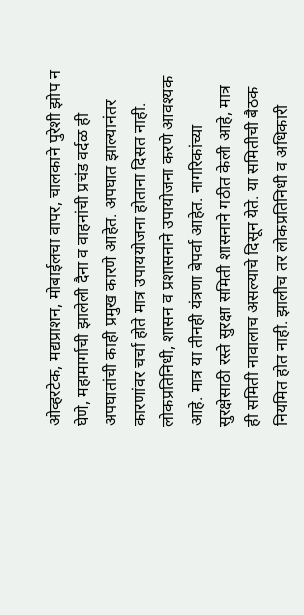ओव्हरटेक, मद्यप्राशन, मोबाईलचा वापर, चालकाने पुरेशी झोप न घेणे, महामार्गाची झालेली दैना व वाहनांची प्रचंड वर्दळ ही अपघातांची काही प्रमुख कारणे आहेत. अपघात झाल्यानंतर कारणांवर चर्चा होते मात्र उपाययोजना होताना दिसत नाही. लोकप्रतिनिधी, शासन व प्रशासनाने उपायोजना करणे आवश्यक आहे. मात्र या तीनही यंत्रणा बेपर्वा आहेत. नागरिकांच्या सुरक्षेसाठी रस्ते सुरक्षा समिती शासनाने गठीत केली आहे, मात्र ही समिती नावालाच असल्याचे दिसून येते. या समितीची बैठक नियमित होत नाही. झालीच तर लोकप्रतिनिधी व अधिकारी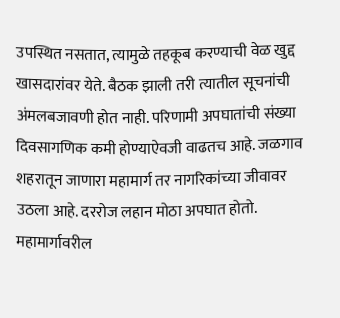उपस्थित नसतात, त्यामुळे तहकूब करण्याची वेळ खुद्द खासदारांवर येते. बैठक झाली तरी त्यातील सूचनांची अंमलबजावणी होत नाही. परिणामी अपघातांची संख्या दिवसागणिक कमी होण्याऐवजी वाढतच आहे. जळगाव शहरातून जाणारा महामार्ग तर नागरिकांच्या जीवावर उठला आहे. दररोज लहान मोठा अपघात होतो. महामार्गावरील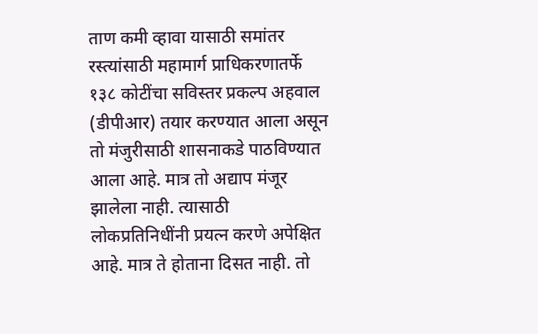ताण कमी व्हावा यासाठी समांतर रस्त्यांसाठी महामार्ग प्राधिकरणातर्फे १३८ कोटींचा सविस्तर प्रकल्प अहवाल (डीपीआर) तयार करण्यात आला असून तो मंजुरीसाठी शासनाकडे पाठविण्यात आला आहे. मात्र तो अद्याप मंजूर झालेला नाही. त्यासाठी लोकप्रतिनिधींनी प्रयत्न करणे अपेक्षित आहे. मात्र ते होताना दिसत नाही. तो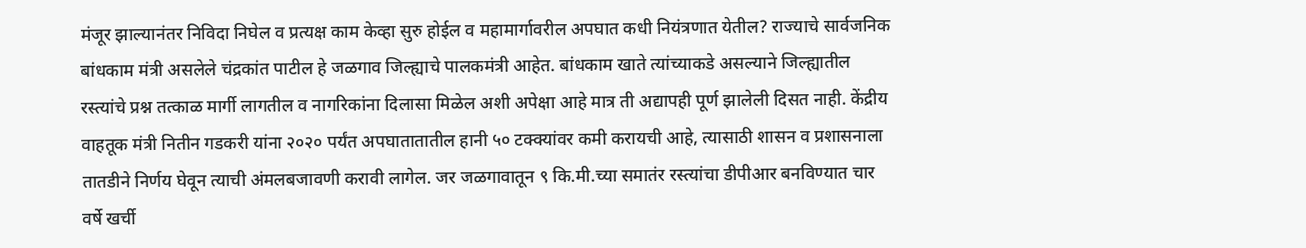मंजूर झाल्यानंतर निविदा निघेल व प्रत्यक्ष काम केव्हा सुरु होईल व महामार्गावरील अपघात कधी नियंत्रणात येतील? राज्याचे सार्वजनिक बांधकाम मंत्री असलेले चंद्रकांत पाटील हे जळगाव जिल्ह्याचे पालकमंत्री आहेत. बांधकाम खाते त्यांच्याकडे असल्याने जिल्ह्यातील रस्त्यांचे प्रश्न तत्काळ मार्गी लागतील व नागरिकांना दिलासा मिळेल अशी अपेक्षा आहे मात्र ती अद्यापही पूर्ण झालेली दिसत नाही. केंद्रीय वाहतूक मंत्री नितीन गडकरी यांना २०२० पर्यंत अपघातातातील हानी ५० टक्क्यांवर कमी करायची आहे, त्यासाठी शासन व प्रशासनाला तातडीने निर्णय घेवून त्याची अंमलबजावणी करावी लागेल. जर जळगावातून ९ कि.मी.च्या समातंर रस्त्यांचा डीपीआर बनविण्यात चार वर्षे खर्ची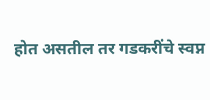होत असतील तर गडकरींचे स्वप्न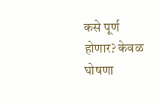कसे पूर्ण होणार? केवळ घोषणा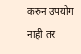करुन उपयोग नाही तर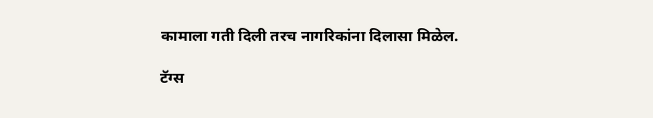कामाला गती दिली तरच नागरिकांना दिलासा मिळेल.

टॅग्स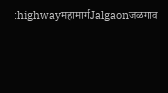:highwayमहामार्गJalgaonजळगाव